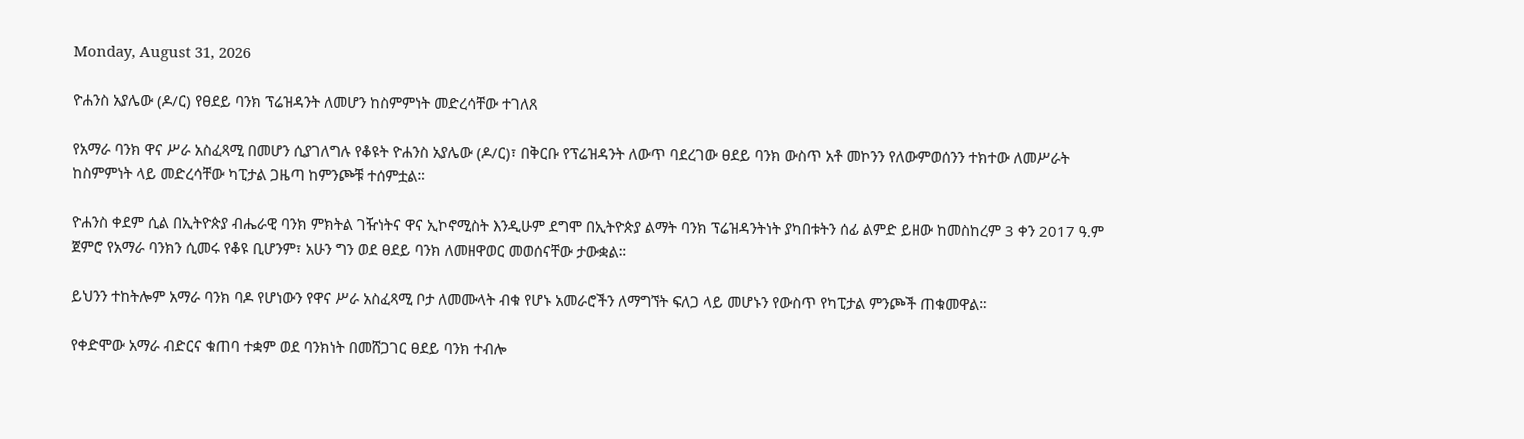Monday, August 31, 2026

ዮሐንስ አያሌው (ዶ/ር) የፀደይ ባንክ ፕሬዝዳንት ለመሆን ከስምምነት መድረሳቸው ተገለጸ

የአማራ ባንክ ዋና ሥራ አስፈጻሚ በመሆን ሲያገለግሉ የቆዩት ዮሐንስ አያሌው (ዶ/ር)፣ በቅርቡ የፕሬዝዳንት ለውጥ ባደረገው ፀደይ ባንክ ውስጥ አቶ መኮንን የለውምወሰንን ተክተው ለመሥራት ከስምምነት ላይ መድረሳቸው ካፒታል ጋዜጣ ከምንጮቹ ተሰምቷል።

ዮሐንስ ቀደም ሲል በኢትዮጵያ ብሔራዊ ባንክ ምክትል ገዥነትና ዋና ኢኮኖሚስት እንዲሁም ደግሞ በኢትዮጵያ ልማት ባንክ ፕሬዝዳንትነት ያካበቱትን ሰፊ ልምድ ይዘው ከመስከረም 3 ቀን 2017 ዓ.ም ጀምሮ የአማራ ባንክን ሲመሩ የቆዩ ቢሆንም፣ አሁን ግን ወደ ፀደይ ባንክ ለመዘዋወር መወሰናቸው ታውቋል።

ይህንን ተከትሎም አማራ ባንክ ባዶ የሆነውን የዋና ሥራ አስፈጻሚ ቦታ ለመሙላት ብቁ የሆኑ አመራሮችን ለማግኘት ፍለጋ ላይ መሆኑን የውስጥ የካፒታል ምንጮች ጠቁመዋል።

የቀድሞው አማራ ብድርና ቁጠባ ተቋም ወደ ባንክነት በመሸጋገር ፀደይ ባንክ ተብሎ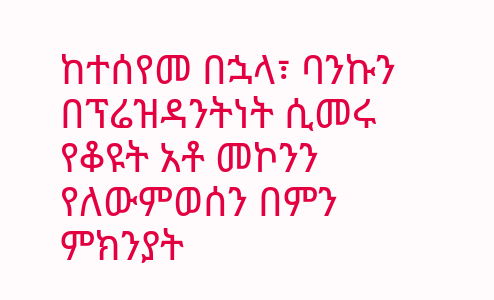ከተሰየመ በኋላ፣ ባንኩን በፕሬዝዳንትነት ሲመሩ የቆዩት አቶ መኮንን የለውምወሰን በምን ምክንያት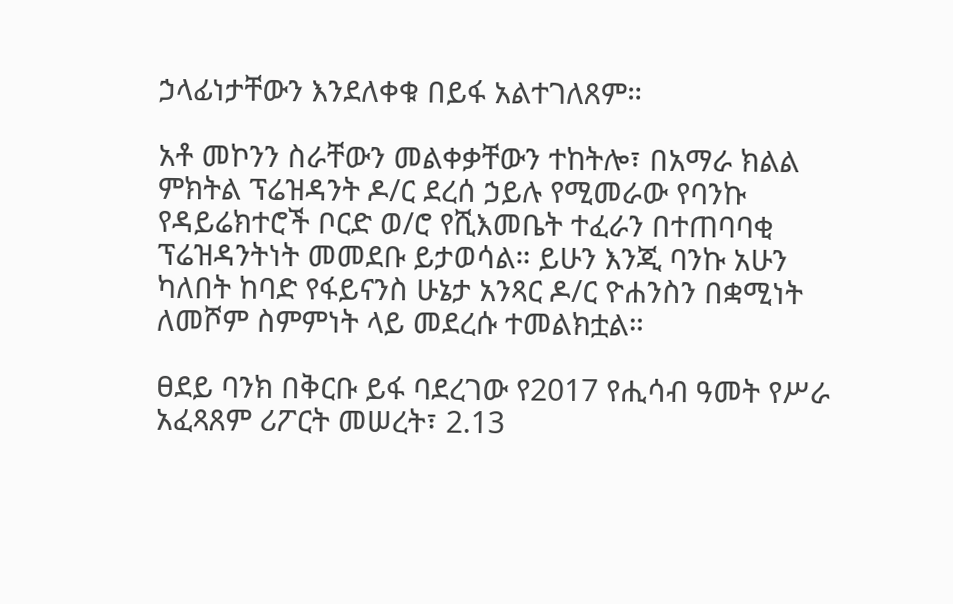ኃላፊነታቸውን እንደለቀቁ በይፋ አልተገለጸም።

አቶ መኮንን ስራቸውን መልቀቃቸውን ተከትሎ፣ በአማራ ክልል ምክትል ፕሬዝዳንት ዶ/ር ደረሰ ኃይሉ የሚመራው የባንኩ የዳይሬክተሮች ቦርድ ወ/ሮ የሺእመቤት ተፈራን በተጠባባቂ ፕሬዝዳንትነት መመደቡ ይታወሳል። ይሁን እንጂ ባንኩ አሁን ካለበት ከባድ የፋይናንስ ሁኔታ አንጻር ዶ/ር ዮሐንስን በቋሚነት ለመሾም ስምምነት ላይ መደረሱ ተመልክቷል።

ፀደይ ባንክ በቅርቡ ይፋ ባደረገው የ2017 የሒሳብ ዓመት የሥራ አፈጻጸም ሪፖርት መሠረት፣ 2.13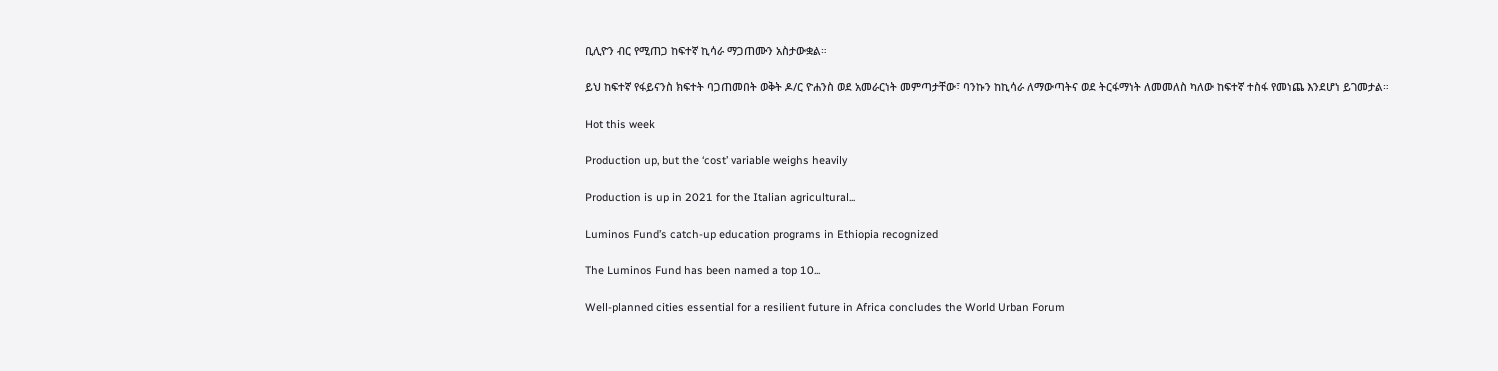ቢሊዮን ብር የሚጠጋ ከፍተኛ ኪሳራ ማጋጠሙን አስታውቋል።

ይህ ከፍተኛ የፋይናንስ ክፍተት ባጋጠመበት ወቅት ዶ/ር ዮሐንስ ወደ አመራርነት መምጣታቸው፣ ባንኩን ከኪሳራ ለማውጣትና ወደ ትርፋማነት ለመመለስ ካለው ከፍተኛ ተስፋ የመነጨ እንደሆነ ይገመታል።

Hot this week

Production up, but the ‘cost’ variable weighs heavily

Production is up in 2021 for the Italian agricultural...

Luminos Fund’s catch-up education programs in Ethiopia recognized

The Luminos Fund has been named a top 10...

Well-planned cities essential for a resilient future in Africa concludes the World Urban Forum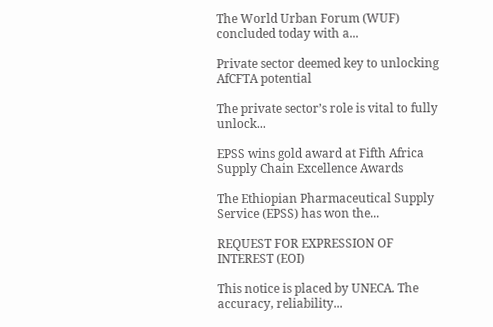The World Urban Forum (WUF) concluded today with a...

Private sector deemed key to unlocking AfCFTA potential

The private sector’s role is vital to fully unlock...

EPSS wins gold award at Fifth Africa Supply Chain Excellence Awards

The Ethiopian Pharmaceutical Supply Service (EPSS) has won the...

REQUEST FOR EXPRESSION OF INTEREST (EOI)

This notice is placed by UNECA. The accuracy, reliability...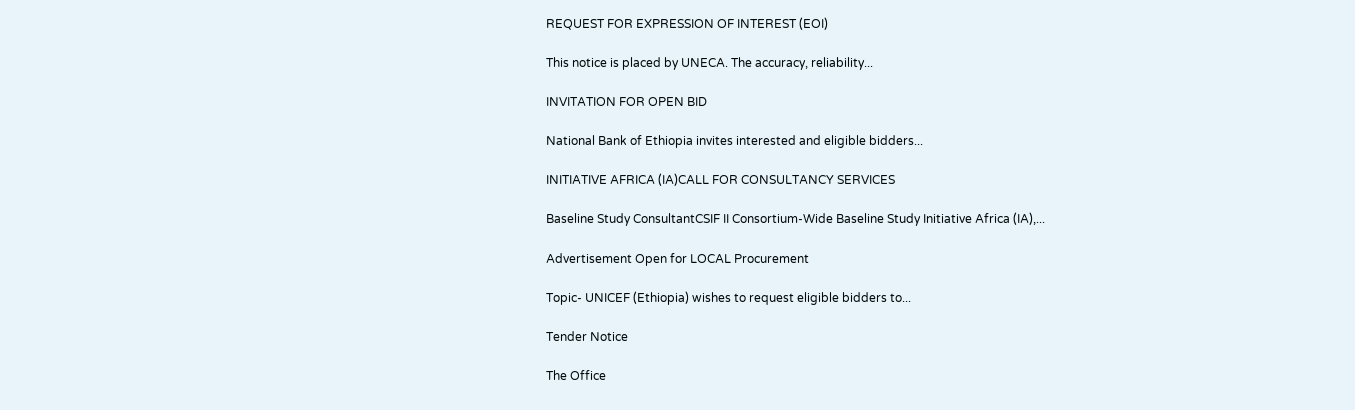REQUEST FOR EXPRESSION OF INTEREST (EOI)

This notice is placed by UNECA. The accuracy, reliability...

INVITATION FOR OPEN BID

National Bank of Ethiopia invites interested and eligible bidders...

INITIATIVE AFRICA (IA)CALL FOR CONSULTANCY SERVICES

Baseline Study ConsultantCSIF II Consortium-Wide Baseline Study Initiative Africa (IA),...

Advertisement Open for LOCAL Procurement

Topic- UNICEF (Ethiopia) wishes to request eligible bidders to...

Tender Notice

The Office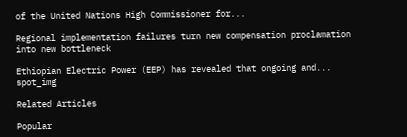of the United Nations High Commissioner for...

Regional implementation failures turn new compensation proclamation into new bottleneck

Ethiopian Electric Power (EEP) has revealed that ongoing and...
spot_img

Related Articles

Popular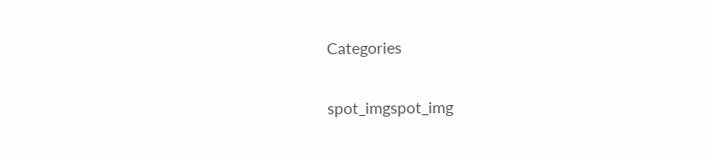Categories

spot_imgspot_img